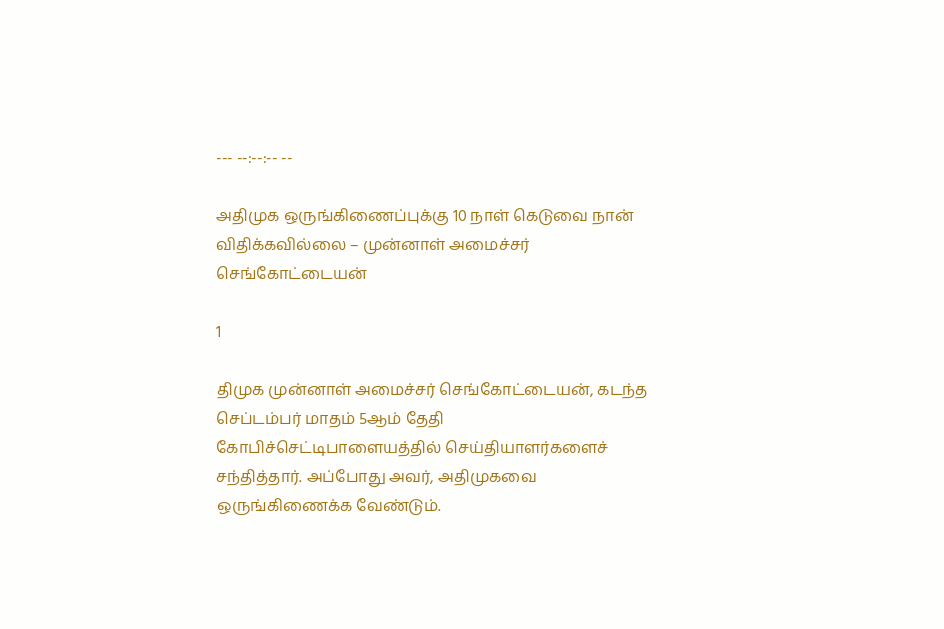--- --:--:-- --

அதிமுக ஒருங்கிணைப்புக்கு 10 நாள் கெடுவை நான் விதிக்கவில்லை – முன்னாள் அமைச்சர் செங்கோட்டையன்

1

திமுக முன்னாள் அமைச்சர் செங்கோட்டையன், கடந்த செப்டம்பர் மாதம் 5ஆம் தேதி கோபிச்செட்டிபாளையத்தில் செய்தியாளர்களைச் சந்தித்தார். அப்போது அவர், அதிமுகவை ஒருங்கிணைக்க வேண்டும்.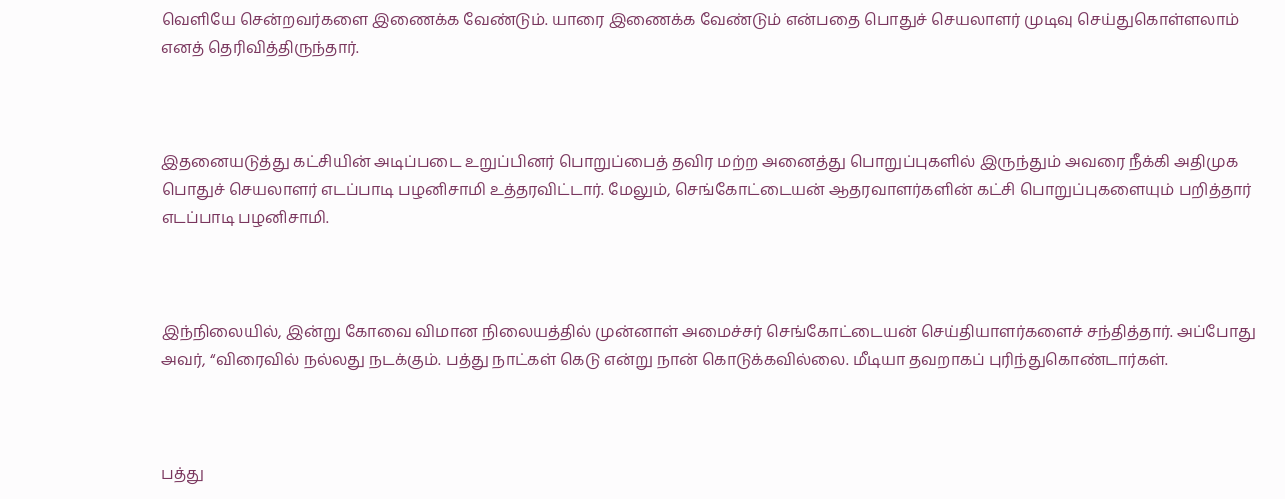வெளியே சென்றவர்களை இணைக்க வேண்டும். யாரை இணைக்க வேண்டும் என்பதை பொதுச் செயலாளர் முடிவு செய்துகொள்ளலாம் எனத் தெரிவித்திருந்தார்.



இதனையடுத்து கட்சியின் அடிப்படை உறுப்பினர் பொறுப்பைத் தவிர மற்ற அனைத்து பொறுப்புகளில் இருந்தும் அவரை நீக்கி அதிமுக பொதுச் செயலாளர் எடப்பாடி பழனிசாமி உத்தரவிட்டார். மேலும், செங்கோட்டையன் ஆதரவாளர்களின் கட்சி பொறுப்புகளையும் பறித்தார் எடப்பாடி பழனிசாமி.



இந்நிலையில், இன்று கோவை விமான நிலையத்தில் முன்னாள் அமைச்சர் செங்கோட்டையன் செய்தியாளர்களைச் சந்தித்தார். அப்போது அவர், “விரைவில் நல்லது நடக்கும். பத்து நாட்கள் கெடு என்று நான் கொடுக்கவில்லை. மீடியா தவறாகப் புரிந்துகொண்டார்கள்.



பத்து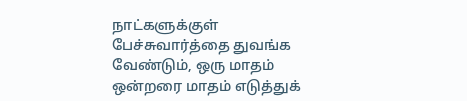நாட்களுக்குள் பேச்சுவார்த்தை துவங்க வேண்டும், ஒரு மாதம் ஒன்றரை மாதம் எடுத்துக்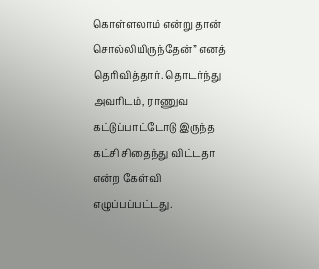கொள்ளலாம் என்று தான் சொல்லியிருந்தேன்” எனத் தெரிவித்தார். தொடர்ந்து அவரிடம், ராணுவ கட்டுப்பாட்டோடு இருந்த கட்சி சிதைந்து விட்டதா என்ற கேள்வி எழுப்பப்பட்டது.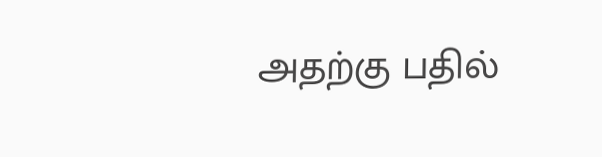அதற்கு பதில்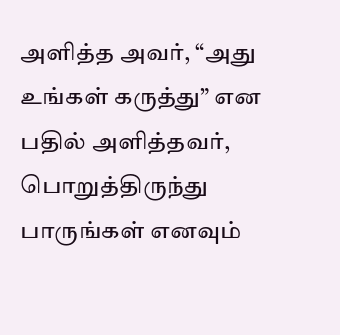அளித்த அவர், “அது உங்கள் கருத்து” என பதில் அளித்தவர், பொறுத்திருந்து பாருங்கள் எனவும்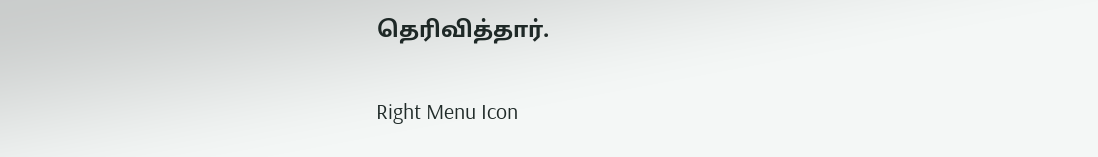தெரிவித்தார்.

Right Menu Icon